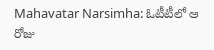Mahavatar Narsimha: ఓటీటీలో ఆ రోజు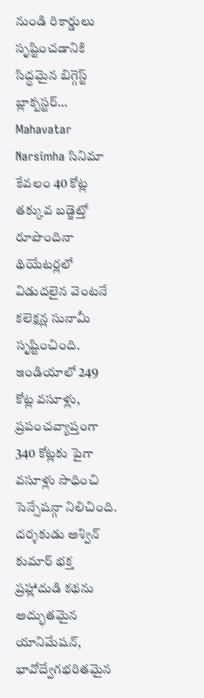నుండి రికార్డులు సృష్టించడానికి సిద్ధమైన బిగ్గెస్ట్ బ్లాక్బస్టర్…
Mahavatar Narsimha సినిమా కేవలం 40 కోట్ల తక్కువ బడ్జెట్తో రూపొందినా థియేటర్లలో విడుదలైన వెంటనే కలెక్షన్ల సునామీ సృష్టించింది. ఇండియాలో 249 కోట్ల వసూళ్లు, ప్రపంచవ్యాప్తంగా 340 కోట్లకు పైగా వసూళ్లు సాధించి సెన్సేషన్గా నిలిచింది. దర్శకుడు అశ్విన్ కుమార్ భక్త ప్రహ్లాదుడి కథను అద్భుతమైన యానిమేషన్, భావోద్వేగభరితమైన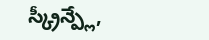స్క్రీన్ప్లే,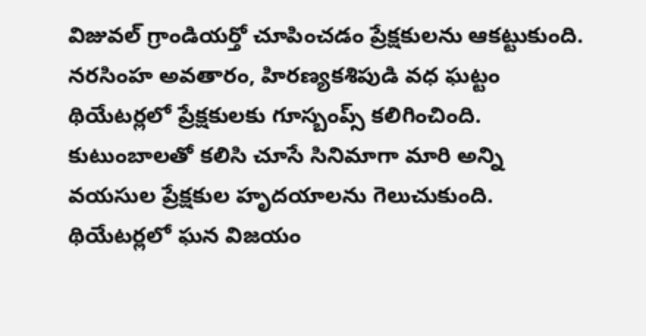విజువల్ గ్రాండియర్తో చూపించడం ప్రేక్షకులను ఆకట్టుకుంది. నరసింహ అవతారం, హిరణ్యకశిపుడి వధ ఘట్టం థియేటర్లలో ప్రేక్షకులకు గూస్బంప్స్ కలిగించింది. కుటుంబాలతో కలిసి చూసే సినిమాగా మారి అన్ని వయసుల ప్రేక్షకుల హృదయాలను గెలుచుకుంది.
థియేటర్లలో ఘన విజయం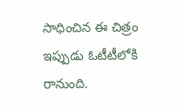సాధించిన ఈ చిత్రం ఇప్పుడు ఓటీటీలోకి రానుంది.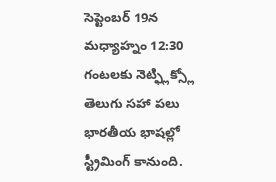సెప్టెంబర్ 19న మధ్యాహ్నం 12:30 గంటలకు నెట్ఫ్లిక్స్లో తెలుగు సహా పలు భారతీయ భాషల్లో స్ట్రీమింగ్ కానుంది.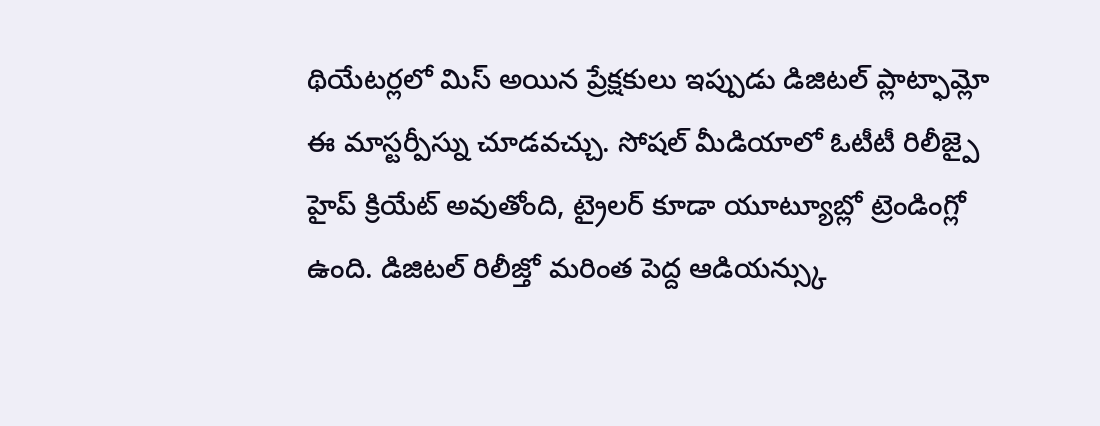థియేటర్లలో మిస్ అయిన ప్రేక్షకులు ఇప్పుడు డిజిటల్ ప్లాట్ఫామ్లో ఈ మాస్టర్పీస్ను చూడవచ్చు. సోషల్ మీడియాలో ఓటీటీ రిలీజ్పై హైప్ క్రియేట్ అవుతోంది, ట్రైలర్ కూడా యూట్యూబ్లో ట్రెండింగ్లో ఉంది. డిజిటల్ రిలీజ్తో మరింత పెద్ద ఆడియన్స్కు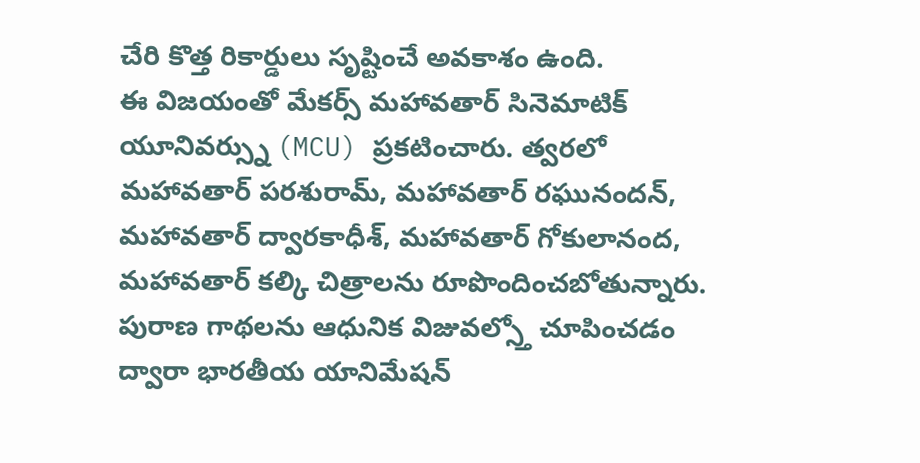చేరి కొత్త రికార్డులు సృష్టించే అవకాశం ఉంది.
ఈ విజయంతో మేకర్స్ మహావతార్ సినెమాటిక్ యూనివర్స్ను (MCU) ప్రకటించారు. త్వరలో మహావతార్ పరశురామ్, మహావతార్ రఘునందన్, మహావతార్ ద్వారకాధీశ్, మహావతార్ గోకులానంద, మహావతార్ కల్కి చిత్రాలను రూపొందించబోతున్నారు. పురాణ గాథలను ఆధునిక విజువల్స్తో చూపించడం ద్వారా భారతీయ యానిమేషన్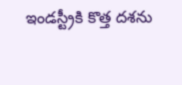ఇండస్ట్రీకి కొత్త దశను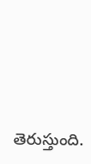తెరుస్తుంది.